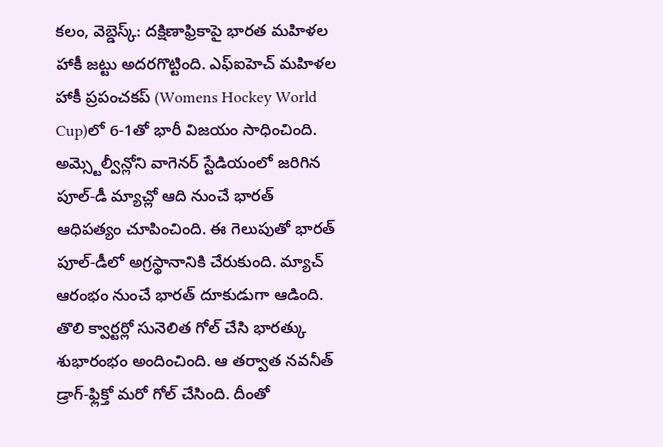కలం, వెబ్డెస్క్: దక్షిణాఫ్రికాపై భారత మహిళల హాకీ జట్టు అదరగొట్టింది. ఎఫ్ఐహెచ్ మహిళల హాకీ ప్రపంచకప్ (Womens Hockey World Cup)లో 6-1తో భారీ విజయం సాధించింది. అమ్స్టెల్వీన్లోని వాగెనర్ స్టేడియంలో జరిగిన పూల్-డీ మ్యాచ్లో ఆది నుంచే భారత్ ఆధిపత్యం చూపించింది. ఈ గెలుపుతో భారత్ పూల్-డీలో అగ్రస్థానానికి చేరుకుంది. మ్యాచ్ ఆరంభం నుంచే భారత్ దూకుడుగా ఆడింది. తొలి క్వార్టర్లో సునెలిత గోల్ చేసి భారత్కు శుభారంభం అందించింది. ఆ తర్వాత నవనీత్ డ్రాగ్-ఫ్లిక్తో మరో గోల్ చేసింది. దీంతో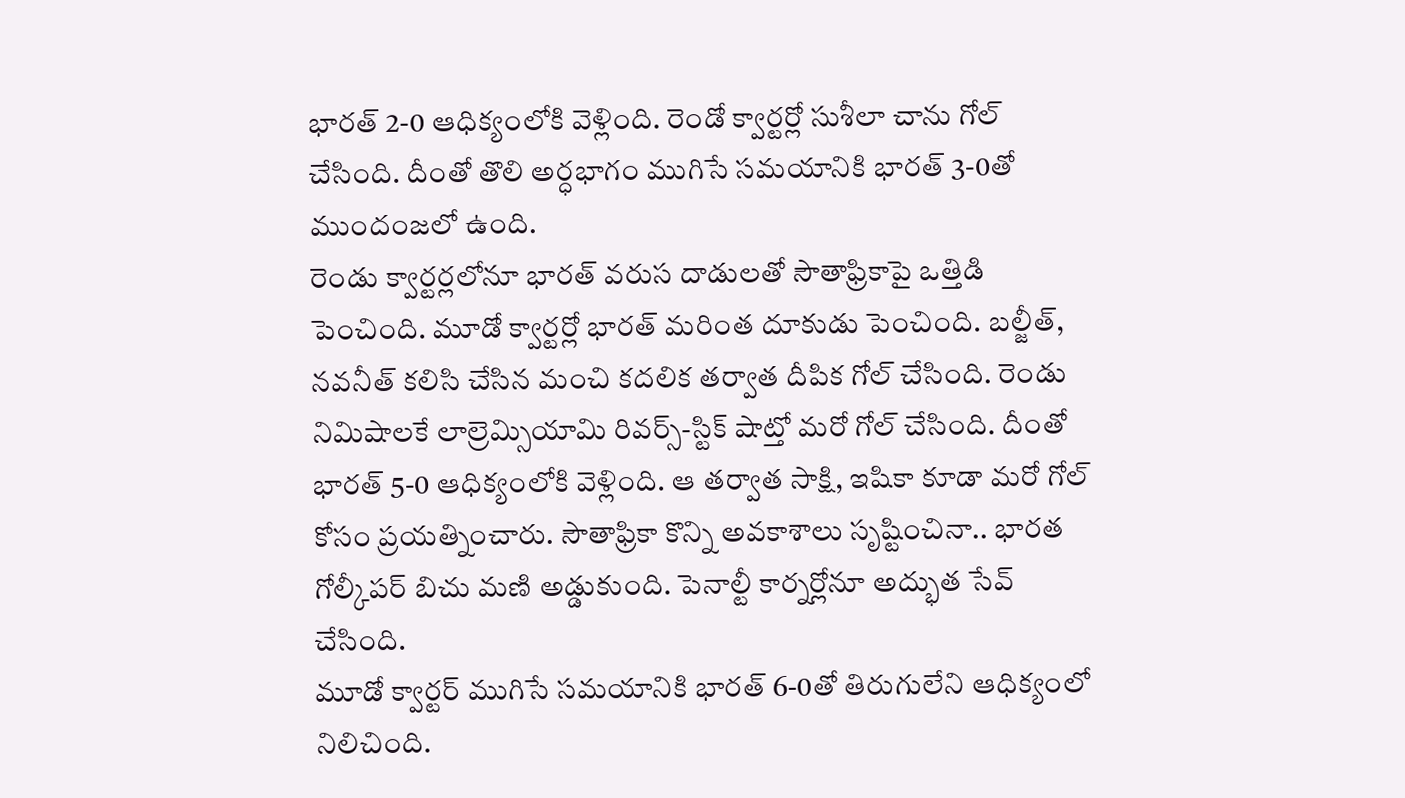భారత్ 2-0 ఆధిక్యంలోకి వెళ్లింది. రెండో క్వార్టర్లో సుశీలా చాను గోల్ చేసింది. దీంతో తొలి అర్ధభాగం ముగిసే సమయానికి భారత్ 3-0తో ముందంజలో ఉంది.
రెండు క్వార్టర్లలోనూ భారత్ వరుస దాడులతో సౌతాఫ్రికాపై ఒత్తిడి పెంచింది. మూడో క్వార్టర్లో భారత్ మరింత దూకుడు పెంచింది. బల్జీత్, నవనీత్ కలిసి చేసిన మంచి కదలిక తర్వాత దీపిక గోల్ చేసింది. రెండు నిమిషాలకే లాల్రెమ్సియామి రివర్స్-స్టిక్ షాట్తో మరో గోల్ చేసింది. దీంతో భారత్ 5-0 ఆధిక్యంలోకి వెళ్లింది. ఆ తర్వాత సాక్షి, ఇషికా కూడా మరో గోల్ కోసం ప్రయత్నించారు. సౌతాఫ్రికా కొన్ని అవకాశాలు సృష్టించినా.. భారత గోల్కీపర్ బిచు మణి అడ్డుకుంది. పెనాల్టీ కార్నర్లోనూ అద్భుత సేవ్ చేసింది.
మూడో క్వార్టర్ ముగిసే సమయానికి భారత్ 6-0తో తిరుగులేని ఆధిక్యంలో నిలిచింది.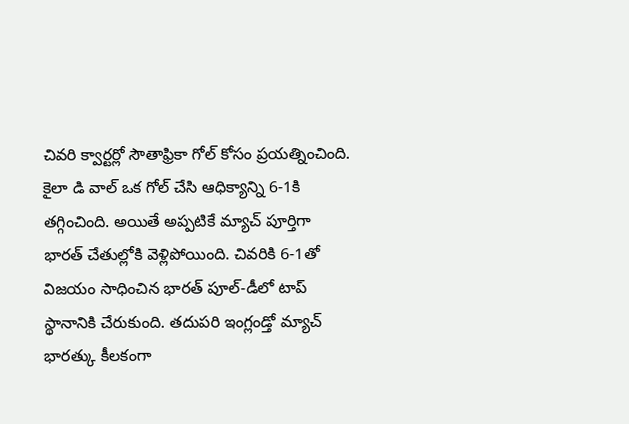చివరి క్వార్టర్లో సౌతాఫ్రికా గోల్ కోసం ప్రయత్నించింది. కైలా డి వాల్ ఒక గోల్ చేసి ఆధిక్యాన్ని 6-1కి తగ్గించింది. అయితే అప్పటికే మ్యాచ్ పూర్తిగా భారత్ చేతుల్లోకి వెళ్లిపోయింది. చివరికి 6-1తో విజయం సాధించిన భారత్ పూల్-డీలో టాప్ స్థానానికి చేరుకుంది. తదుపరి ఇంగ్లండ్తో మ్యాచ్ భారత్కు కీలకంగా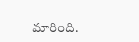మారింది.